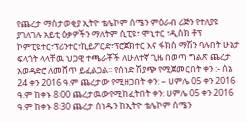የጨረታ ማስታወቂያ ኢትዮ ቴሌኮም ሰሜን ምዕራብ ሪጅን የተለያዩ ያገለገሉ አይቲ ዕቃዎችን ማለትም ሲፒዩ፣ ሞኒተር ፣ዲስክ ቶፕ ኮምፒዩተር፣ፕሪንተር፣ኪይፖርድ፣ፕሮጀክተር እና ፋክስ ማሽን ባሉበት ሁኔታ ፍላጎት ላላቸዉ ህጋዊ ተጫራቾች ለሁለተኛ ጊዜ በወጣ ግልጽ ጨረታ አወዳድሮ ለመሸጥ ይፈልጋል፡፡ የሰነድ ሽያጭ የሚጀመርበት ቀን :- ሰኔ 24 ቀን 2016 ዓ.ም ጨረታው የሚዘጋበት ቀን: – ሀምሌ 05 ቀን 2016 ዓ.ም ከቀኑ 8፡00 ጨረታዉውየሚከፈትበት ቀን: ሀምሌ 05 ቀን 2016 ዓ.ም ከቀኑ 8፡30 ጨረታ ሰነዱን ከኢትዮ ቴሌኮም ሰሜን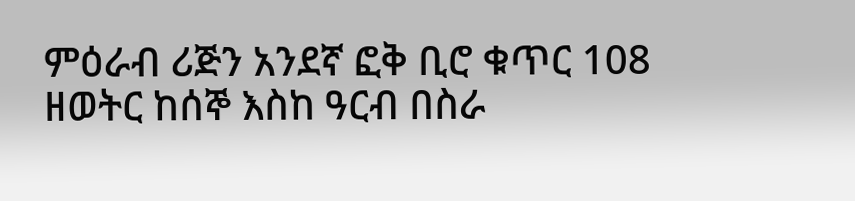ምዕራብ ሪጅን አንደኛ ፎቅ ቢሮ ቁጥር 108 ዘወትር ከሰኞ እስከ ዓርብ በስራ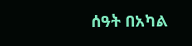ሰዓት በአካል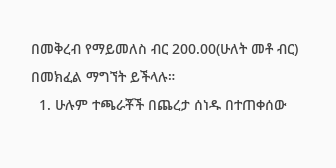በመቅረብ የማይመለስ ብር 200.00(ሁለት መቶ ብር) በመክፈል ማግኘት ይችላሉ።
  1. ሁሉም ተጫራቾች በጨረታ ሰነዱ በተጠቀሰው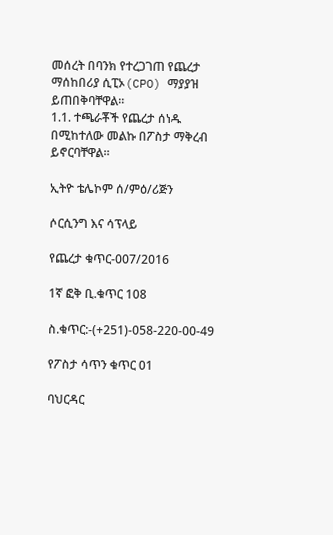መሰረት በባንክ የተረጋገጠ የጨረታ ማሰከበሪያ ሲፒኦ(CPO) ማያያዝ ይጠበቅባቸዋል።
1.1. ተጫራቾች የጨረታ ሰነዱ በሚከተለው መልኩ በፖስታ ማቅረብ ይኖርባቸዋል።

ኢትዮ ቴሌኮም ሰ/ምዕ/ሪጅን

ሶርሲንግ እና ሳፕላይ

የጨረታ ቁጥር-007/2016

1ኛ ፎቅ ቢ.ቁጥር 108

ስ.ቁጥር:-(+251)-058-220-00-49

የፖስታ ሳጥን ቁጥር 01

ባህርዳር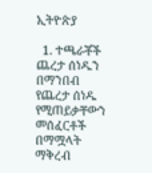ኢትዮጵያ

  1. ተጫራቾች ጨረታ ሰነዱን በማንበብ የጨረታ ሰነዱ የሚጠይቃቸውን መሰፈርቶች በማሟላት ማቅረብ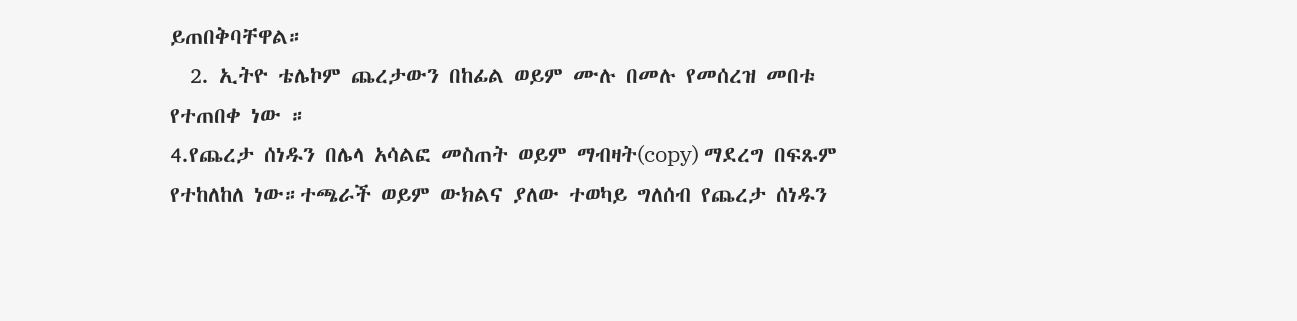ይጠበቅባቸዋል።
  2. ኢትዮ ቴሌኮም ጨረታውን በከፊል ወይም ሙሉ በመሉ የመሰረዝ መበቱ የተጠበቀ ነው ።
4.የጨረታ ሰነዱን በሌላ አሳልፎ መስጠት ወይም ማብዛት(copy) ማደረግ በፍጹም የተከለከለ ነው።ተጫራች ወይም ውክልና ያለው ተወካይ ግለሰብ የጨረታ ሰነዱን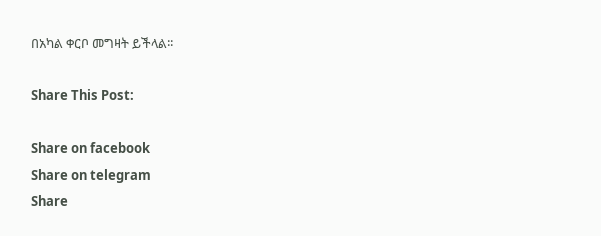በአካል ቀርቦ መግዛት ይችላል፡፡

Share This Post:

Share on facebook
Share on telegram
Share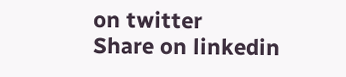on twitter
Share on linkedin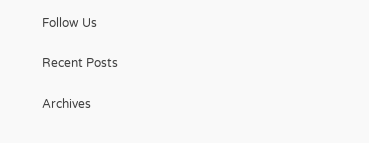Follow Us

Recent Posts

Archives